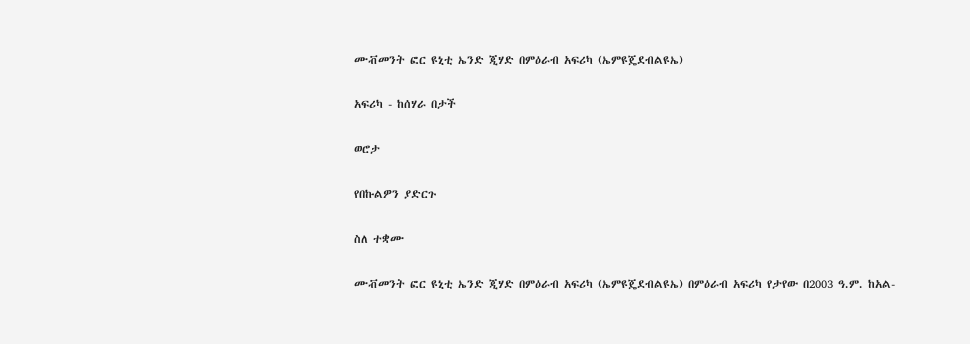ሙቭመንት ፎር ዩኒቲ ኤንድ ጂሃድ በምዕራብ አፍሪካ (ኤምዩጄደብልዩኤ)

አፍሪካ - ከሰሃራ በታች

ወሮታ

የበኩልዎን ያድርጉ

ስለ ተቋሙ

ሙቭመንት ፎር ዩኒቲ ኤንድ ጂሃድ በምዕራብ አፍሪካ (ኤምዩጄደብልዩኤ) በምዕራብ አፍሪካ የታየው በ2003 ዓ.ም. ከአል-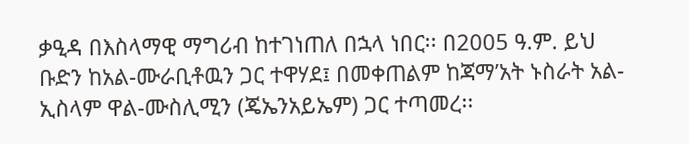ቃዒዳ በእስላማዊ ማግሪብ ከተገነጠለ በኋላ ነበር፡፡ በ2005 ዓ.ም. ይህ ቡድን ከአል-ሙራቢቶዉን ጋር ተዋሃደ፤ በመቀጠልም ከጃማ’አት ኑስራት አል-ኢስላም ዋል-ሙስሊሚን (ጄኤንአይኤም) ጋር ተጣመረ፡፡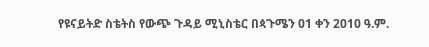የዩናይትድ ስቴትስ የውጭ ጉዳይ ሚኒስቴር በጳጉሜን 01 ቀን 2010 ዓ.ም.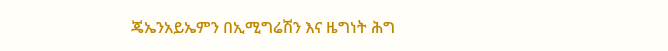ጄኤንአይኤምን በኢሚግሬሽን እና ዜግነት ሕግ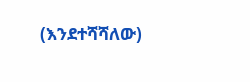(እንደተሻሻለው)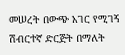መሠረት በውጭ አገር የሚገኝ ሽብርተኛ ድርጅት በማለት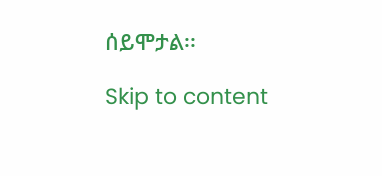ሰይሞታል፡፡

Skip to content